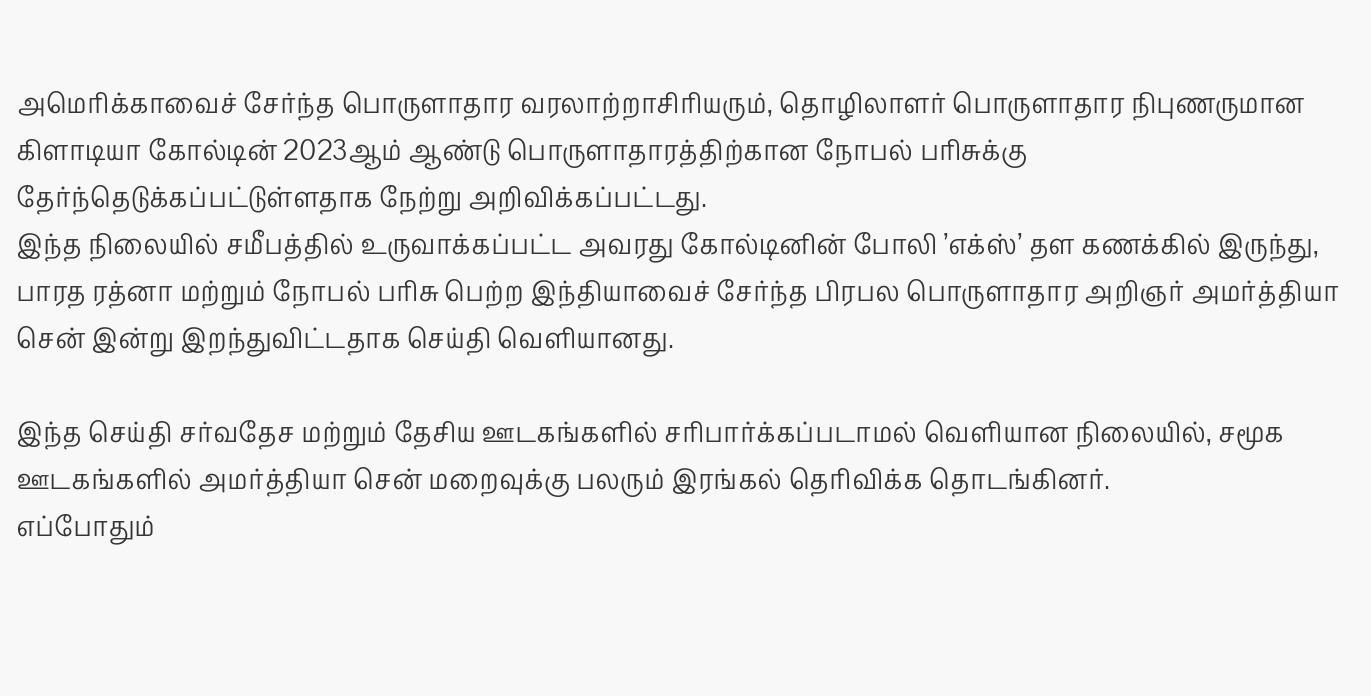அமெரிக்காவைச் சேர்ந்த பொருளாதார வரலாற்றாசிரியரும், தொழிலாளர் பொருளாதார நிபுணருமான கிளாடியா கோல்டின் 2023ஆம் ஆண்டு பொருளாதாரத்திற்கான நோபல் பரிசுக்கு தேர்ந்தெடுக்கப்பட்டுள்ளதாக நேற்று அறிவிக்கப்பட்டது.
இந்த நிலையில் சமீபத்தில் உருவாக்கப்பட்ட அவரது கோல்டினின் போலி ’எக்ஸ்’ தள கணக்கில் இருந்து, பாரத ரத்னா மற்றும் நோபல் பரிசு பெற்ற இந்தியாவைச் சேர்ந்த பிரபல பொருளாதார அறிஞர் அமர்த்தியா சென் இன்று இறந்துவிட்டதாக செய்தி வெளியானது.

இந்த செய்தி சர்வதேச மற்றும் தேசிய ஊடகங்களில் சரிபார்க்கப்படாமல் வெளியான நிலையில், சமூக ஊடகங்களில் அமர்த்தியா சென் மறைவுக்கு பலரும் இரங்கல் தெரிவிக்க தொடங்கினர்.
எப்போதும்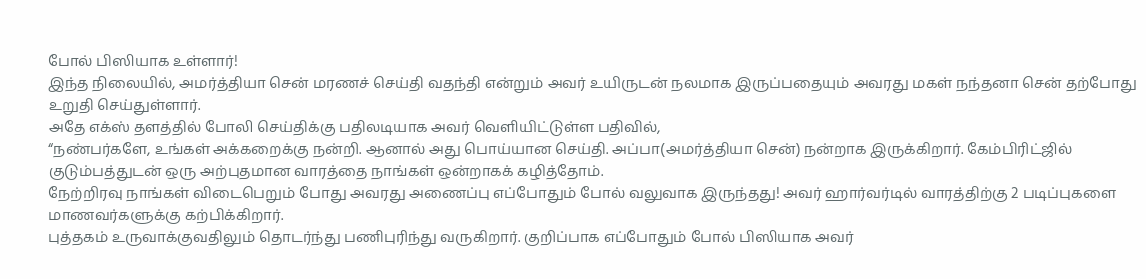போல் பிஸியாக உள்ளார்!
இந்த நிலையில், அமர்த்தியா சென் மரணச் செய்தி வதந்தி என்றும் அவர் உயிருடன் நலமாக இருப்பதையும் அவரது மகள் நந்தனா சென் தற்போது உறுதி செய்துள்ளார்.
அதே எக்ஸ் தளத்தில் போலி செய்திக்கு பதிலடியாக அவர் வெளியிட்டுள்ள பதிவில்,
“நண்பர்களே, உங்கள் அக்கறைக்கு நன்றி. ஆனால் அது பொய்யான செய்தி. அப்பா(அமர்த்தியா சென்) நன்றாக இருக்கிறார். கேம்பிரிட்ஜில் குடும்பத்துடன் ஒரு அற்புதமான வாரத்தை நாங்கள் ஒன்றாகக் கழித்தோம்.
நேற்றிரவு நாங்கள் விடைபெறும் போது அவரது அணைப்பு எப்போதும் போல் வலுவாக இருந்தது! அவர் ஹார்வர்டில் வாரத்திற்கு 2 படிப்புகளை மாணவர்களுக்கு கற்பிக்கிறார்.
புத்தகம் உருவாக்குவதிலும் தொடர்ந்து பணிபுரிந்து வருகிறார். குறிப்பாக எப்போதும் போல் பிஸியாக அவர்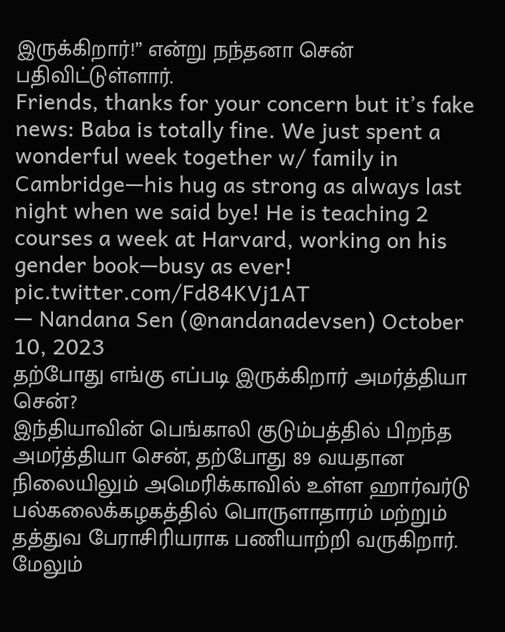இருக்கிறார்!” என்று நந்தனா சென் பதிவிட்டுள்ளார்.
Friends, thanks for your concern but it’s fake news: Baba is totally fine. We just spent a wonderful week together w/ family in Cambridge—his hug as strong as always last night when we said bye! He is teaching 2 courses a week at Harvard, working on his gender book—busy as ever! pic.twitter.com/Fd84KVj1AT
— Nandana Sen (@nandanadevsen) October 10, 2023
தற்போது எங்கு எப்படி இருக்கிறார் அமர்த்தியா சென்?
இந்தியாவின் பெங்காலி குடும்பத்தில் பிறந்த அமர்த்தியா சென், தற்போது 89 வயதான நிலையிலும் அமெரிக்காவில் உள்ள ஹார்வர்டு பல்கலைக்கழகத்தில் பொருளாதாரம் மற்றும் தத்துவ பேராசிரியராக பணியாற்றி வருகிறார்.
மேலும்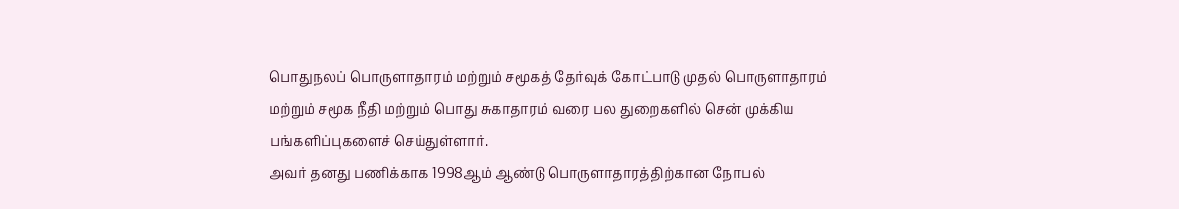பொதுநலப் பொருளாதாரம் மற்றும் சமூகத் தேர்வுக் கோட்பாடு முதல் பொருளாதாரம் மற்றும் சமூக நீதி மற்றும் பொது சுகாதாரம் வரை பல துறைகளில் சென் முக்கிய பங்களிப்புகளைச் செய்துள்ளார்.
அவர் தனது பணிக்காக 1998ஆம் ஆண்டு பொருளாதாரத்திற்கான நோபல்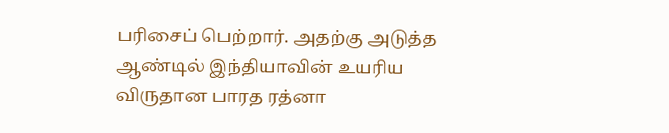பரிசைப் பெற்றார். அதற்கு அடுத்த ஆண்டில் இந்தியாவின் உயரிய விருதான பாரத ரத்னா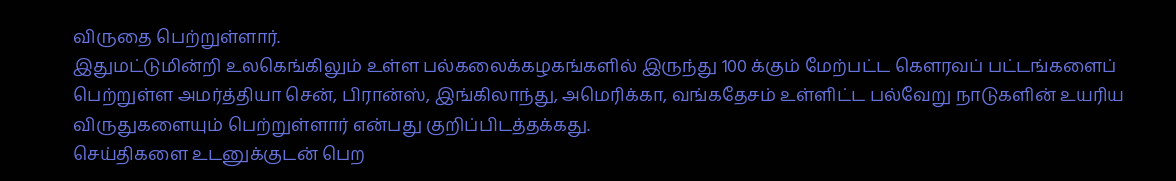விருதை பெற்றுள்ளார்.
இதுமட்டுமின்றி உலகெங்கிலும் உள்ள பல்கலைக்கழகங்களில் இருந்து 100 க்கும் மேற்பட்ட கௌரவப் பட்டங்களைப் பெற்றுள்ள அமர்த்தியா சென், பிரான்ஸ், இங்கிலாந்து, அமெரிக்கா, வங்கதேசம் உள்ளிட்ட பல்வேறு நாடுகளின் உயரிய விருதுகளையும் பெற்றுள்ளார் என்பது குறிப்பிடத்தக்கது.
செய்திகளை உடனுக்குடன் பெற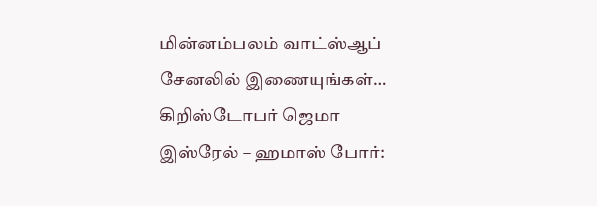மின்னம்பலம் வாட்ஸ்ஆப் சேனலில் இணையுங்கள்…
கிறிஸ்டோபர் ஜெமா
இஸ்ரேல் – ஹமாஸ் போர்: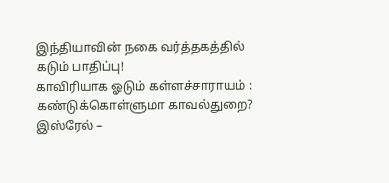இந்தியாவின் நகை வர்த்தகத்தில் கடும் பாதிப்பு!
காவிரியாக ஓடும் கள்ளச்சாராயம் : கண்டுக்கொள்ளுமா காவல்துறை?
இஸ்ரேல் –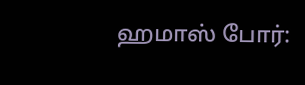ஹமாஸ் போர்: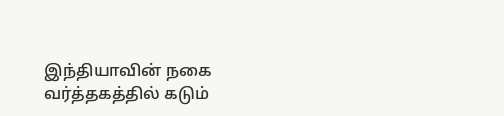இந்தியாவின் நகை வர்த்தகத்தில் கடும்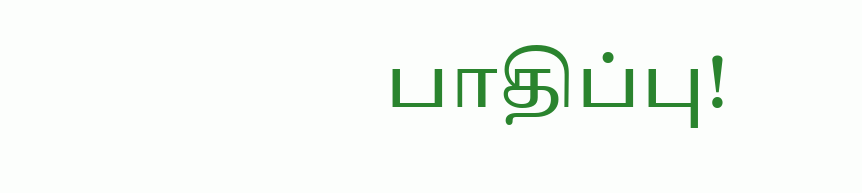பாதிப்பு!